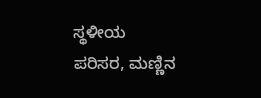ಸ್ಥಳೀಯ ಪರಿಸರ, ಮಣ್ಣಿನ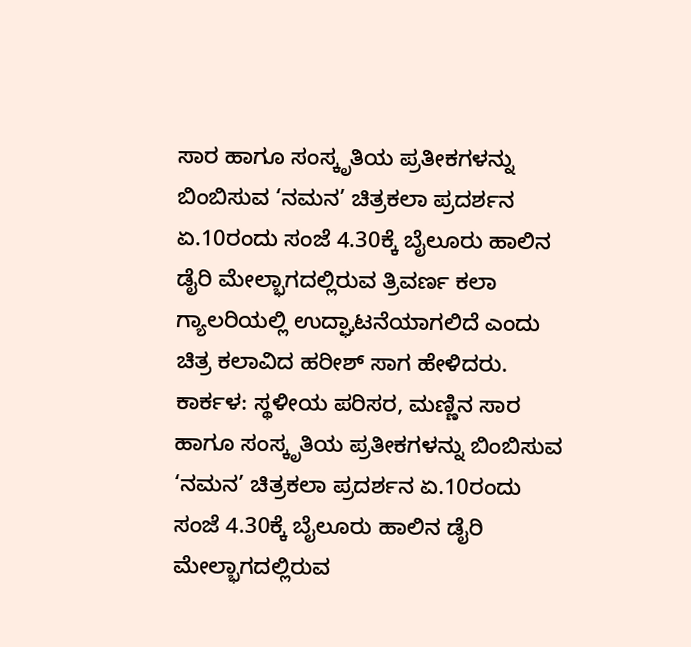ಸಾರ ಹಾಗೂ ಸಂಸ್ಕೃತಿಯ ಪ್ರತೀಕಗಳನ್ನು ಬಿಂಬಿಸುವ ‘ನಮನ’ ಚಿತ್ರಕಲಾ ಪ್ರದರ್ಶನ ಏ.10ರಂದು ಸಂಜೆ 4.30ಕ್ಕೆ ಬೈಲೂರು ಹಾಲಿನ ಡೈರಿ ಮೇಲ್ಭಾಗದಲ್ಲಿರುವ ತ್ರಿವರ್ಣ ಕಲಾ ಗ್ಯಾಲರಿಯಲ್ಲಿ ಉದ್ಘಾಟನೆಯಾಗಲಿದೆ ಎಂದು ಚಿತ್ರ ಕಲಾವಿದ ಹರೀಶ್ ಸಾಗ ಹೇಳಿದರು.
ಕಾರ್ಕಳ: ಸ್ಥಳೀಯ ಪರಿಸರ, ಮಣ್ಣಿನ ಸಾರ ಹಾಗೂ ಸಂಸ್ಕೃತಿಯ ಪ್ರತೀಕಗಳನ್ನು ಬಿಂಬಿಸುವ ‘ನಮನ’ ಚಿತ್ರಕಲಾ ಪ್ರದರ್ಶನ ಏ.10ರಂದು ಸಂಜೆ 4.30ಕ್ಕೆ ಬೈಲೂರು ಹಾಲಿನ ಡೈರಿ ಮೇಲ್ಭಾಗದಲ್ಲಿರುವ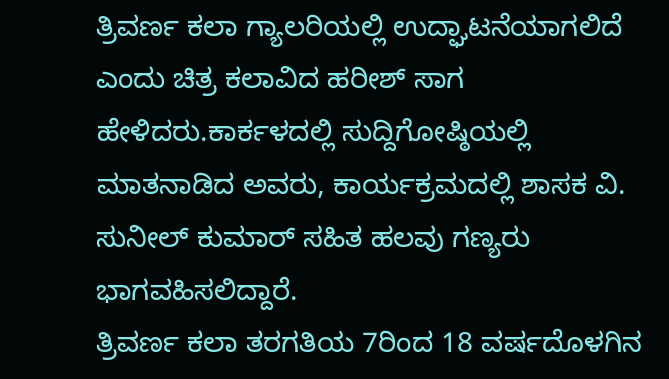ತ್ರಿವರ್ಣ ಕಲಾ ಗ್ಯಾಲರಿಯಲ್ಲಿ ಉದ್ಘಾಟನೆಯಾಗಲಿದೆ ಎಂದು ಚಿತ್ರ ಕಲಾವಿದ ಹರೀಶ್ ಸಾಗ ಹೇಳಿದರು.ಕಾರ್ಕಳದಲ್ಲಿ ಸುದ್ದಿಗೋಷ್ಠಿಯಲ್ಲಿ ಮಾತನಾಡಿದ ಅವರು, ಕಾರ್ಯಕ್ರಮದಲ್ಲಿ ಶಾಸಕ ವಿ. ಸುನೀಲ್ ಕುಮಾರ್ ಸಹಿತ ಹಲವು ಗಣ್ಯರು ಭಾಗವಹಿಸಲಿದ್ದಾರೆ.
ತ್ರಿವರ್ಣ ಕಲಾ ತರಗತಿಯ 7ರಿಂದ 18 ವರ್ಷದೊಳಗಿನ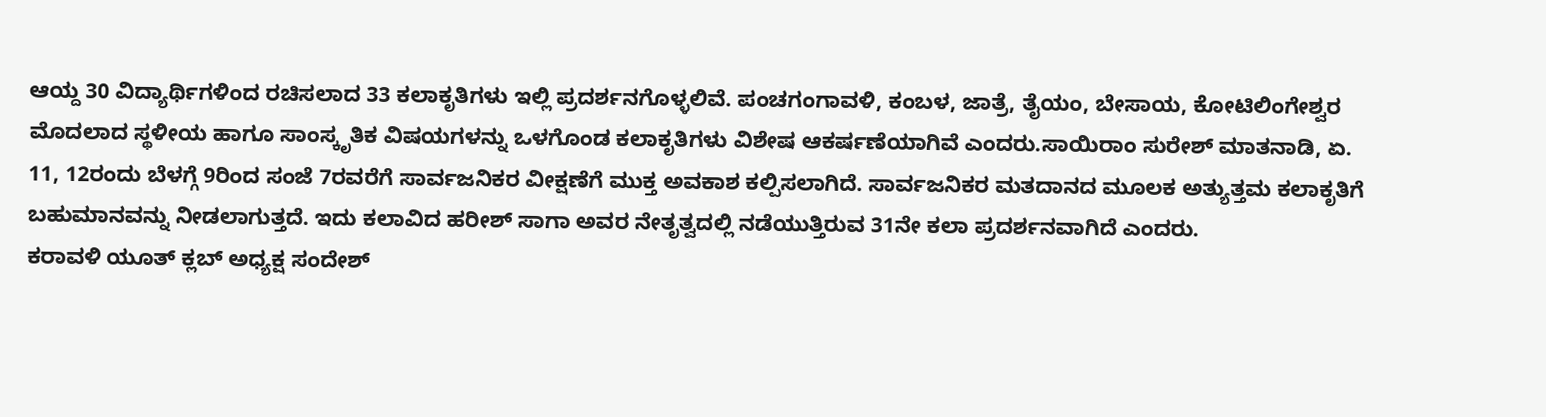ಆಯ್ದ 30 ವಿದ್ಯಾರ್ಥಿಗಳಿಂದ ರಚಿಸಲಾದ 33 ಕಲಾಕೃತಿಗಳು ಇಲ್ಲಿ ಪ್ರದರ್ಶನಗೊಳ್ಳಲಿವೆ. ಪಂಚಗಂಗಾವಳಿ, ಕಂಬಳ, ಜಾತ್ರೆ, ತೈಯಂ, ಬೇಸಾಯ, ಕೋಟಿಲಿಂಗೇಶ್ವರ ಮೊದಲಾದ ಸ್ಥಳೀಯ ಹಾಗೂ ಸಾಂಸ್ಕೃತಿಕ ವಿಷಯಗಳನ್ನು ಒಳಗೊಂಡ ಕಲಾಕೃತಿಗಳು ವಿಶೇಷ ಆಕರ್ಷಣೆಯಾಗಿವೆ ಎಂದರು.ಸಾಯಿರಾಂ ಸುರೇಶ್ ಮಾತನಾಡಿ, ಏ. 11, 12ರಂದು ಬೆಳಗ್ಗೆ 9ರಿಂದ ಸಂಜೆ 7ರವರೆಗೆ ಸಾರ್ವಜನಿಕರ ವೀಕ್ಷಣೆಗೆ ಮುಕ್ತ ಅವಕಾಶ ಕಲ್ಪಿಸಲಾಗಿದೆ. ಸಾರ್ವಜನಿಕರ ಮತದಾನದ ಮೂಲಕ ಅತ್ಯುತ್ತಮ ಕಲಾಕೃತಿಗೆ ಬಹುಮಾನವನ್ನು ನೀಡಲಾಗುತ್ತದೆ. ಇದು ಕಲಾವಿದ ಹರೀಶ್ ಸಾಗಾ ಅವರ ನೇತೃತ್ವದಲ್ಲಿ ನಡೆಯುತ್ತಿರುವ 31ನೇ ಕಲಾ ಪ್ರದರ್ಶನವಾಗಿದೆ ಎಂದರು.
ಕರಾವಳಿ ಯೂತ್ ಕ್ಲಬ್ ಅಧ್ಯಕ್ಷ ಸಂದೇಶ್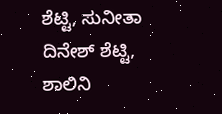ಶೆಟ್ಟಿ, ಸುನೀತಾ ದಿನೇಶ್ ಶೆಟ್ಟಿ, ಶಾಲಿನಿ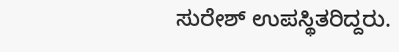ಸುರೇಶ್ ಉಪಸ್ಥಿತರಿದ್ದರು.